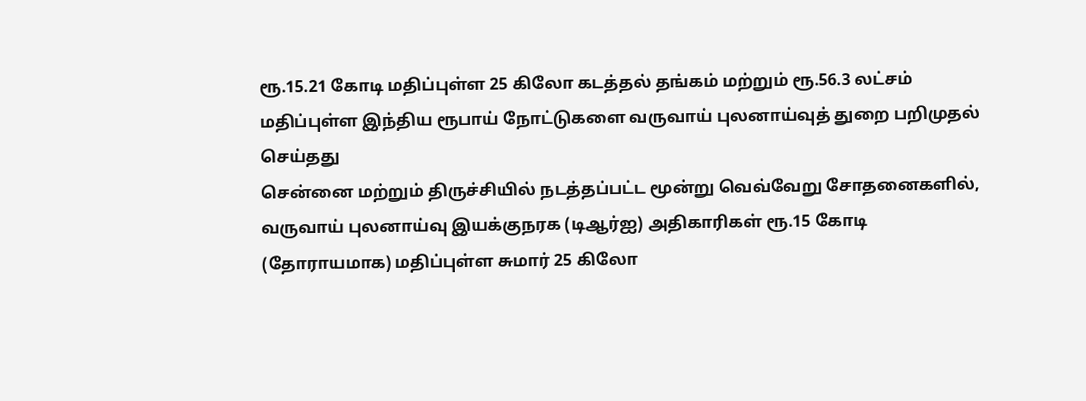ரூ.15.21 கோடி மதிப்புள்ள 25 கிலோ கடத்தல் தங்கம் மற்றும் ரூ.56.3 லட்சம் மதிப்புள்ள இந்திய ரூபாய் நோட்டுகளை வருவாய் புலனாய்வுத் துறை பறிமுதல் செய்தது
சென்னை மற்றும் திருச்சியில் நடத்தப்பட்ட மூன்று வெவ்வேறு சோதனைகளில், வருவாய் புலனாய்வு இயக்குநரக (டிஆர்ஐ) அதிகாரிகள் ரூ.15 கோடி (தோராயமாக) மதிப்புள்ள சுமார் 25 கிலோ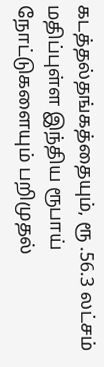கடத்தல்தங்கத்தையும், ரூ .56.3 லட்சம் மதிப்புள்ள இந்திய ரூபாய் நோட்டுகளையும் பறிமுதல்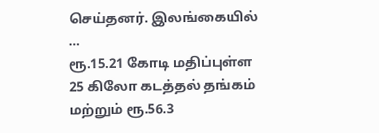செய்தனர். இலங்கையில் …
ரூ.15.21 கோடி மதிப்புள்ள 25 கிலோ கடத்தல் தங்கம் மற்றும் ரூ.56.3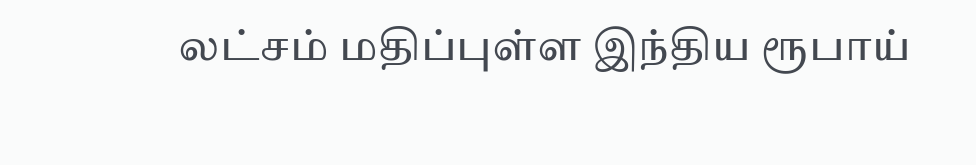லட்சம் மதிப்புள்ள இந்திய ரூபாய்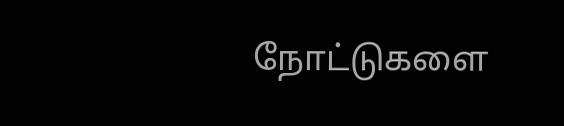நோட்டுகளை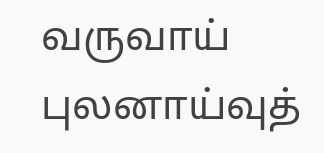வருவாய் புலனாய்வுத்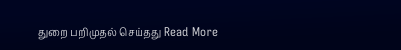துறை பறிமுதல் செய்தது Read More